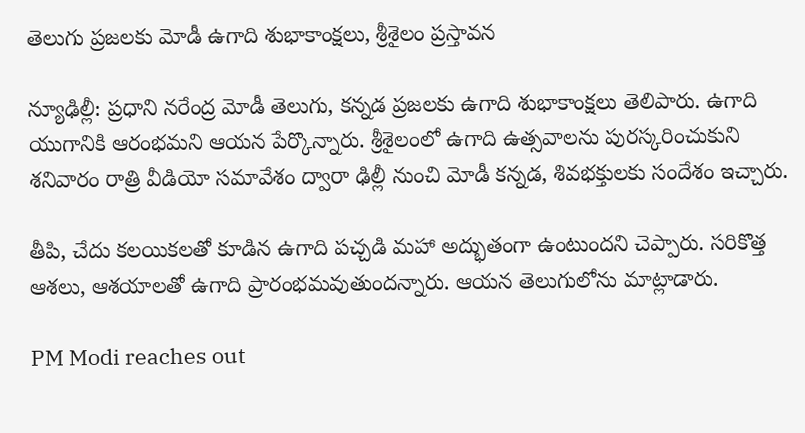తెలుగు ప్రజలకు మోడీ ఉగాది శుభాకాంక్షలు, శ్రీశైలం ప్రస్తావన

న్యూఢిల్లీ: ప్రధాని నరేంద్ర మోడీ తెలుగు, కన్నడ ప్రజలకు ఉగాది శుభాకాంక్షలు తెలిపారు. ఉగాది యుగానికి ఆరంభమని ఆయన పేర్కొన్నారు. శ్రీశైలంలో ఉగాది ఉత్సవాలను పురస్కరించుకుని శనివారం రాత్రి వీడియో సమావేశం ద్వారా ఢిల్లీ నుంచి మోడీ కన్నడ, శివభక్తులకు సందేశం ఇచ్చారు.

తీపి, చేదు కలయికలతో కూడిన ఉగాది పచ్చడి మహా అద్భుతంగా ఉంటుందని చెప్పారు. సరికొత్త ఆశలు, ఆశయాలతో ఉగాది ప్రారంభమవుతుందన్నారు. ఆయన తెలుగులోను మాట్లాడారు.

PM Modi reaches out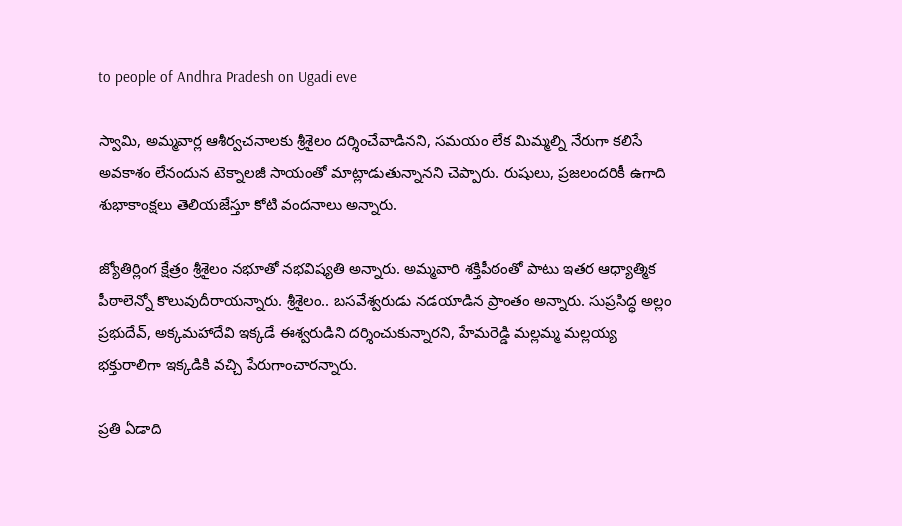to people of Andhra Pradesh on Ugadi eve

స్వామి, అమ్మవార్ల ఆశీర్వచనాలకు శ్రీశైలం దర్శించేవాడినని, సమయం లేక మిమ్మల్ని నేరుగా కలిసే అవకాశం లేనందున టెక్నాలజీ సాయంతో మాట్లాడుతున్నానని చెప్పారు. రుషులు, ప్రజలందరికీ ఉగాది శుభాకాంక్షలు తెలియజేస్తూ కోటి వందనాలు అన్నారు.

జ్యోతిర్లింగ క్షేత్రం శ్రీశైలం నభూతో నభవిష్యతి అన్నారు. అమ్మవారి శక్తిపీఠంతో పాటు ఇతర ఆధ్యాత్మిక పీఠాలెన్నో కొలువుదీరాయన్నారు. శ్రీశైలం.. బసవేశ్వరుడు నడయాడిన ప్రాంతం అన్నారు. సుప్రసిద్ధ అల్లం ప్రభుదేవ్‌, అక్కమహాదేవి ఇక్కడే ఈశ్వరుడిని దర్శించుకున్నారని, హేమరెడ్డి మల్లమ్మ మల్లయ్య భక్తురాలిగా ఇక్కడికి వచ్చి పేరుగాంచారన్నారు.

ప్రతి ఏడాది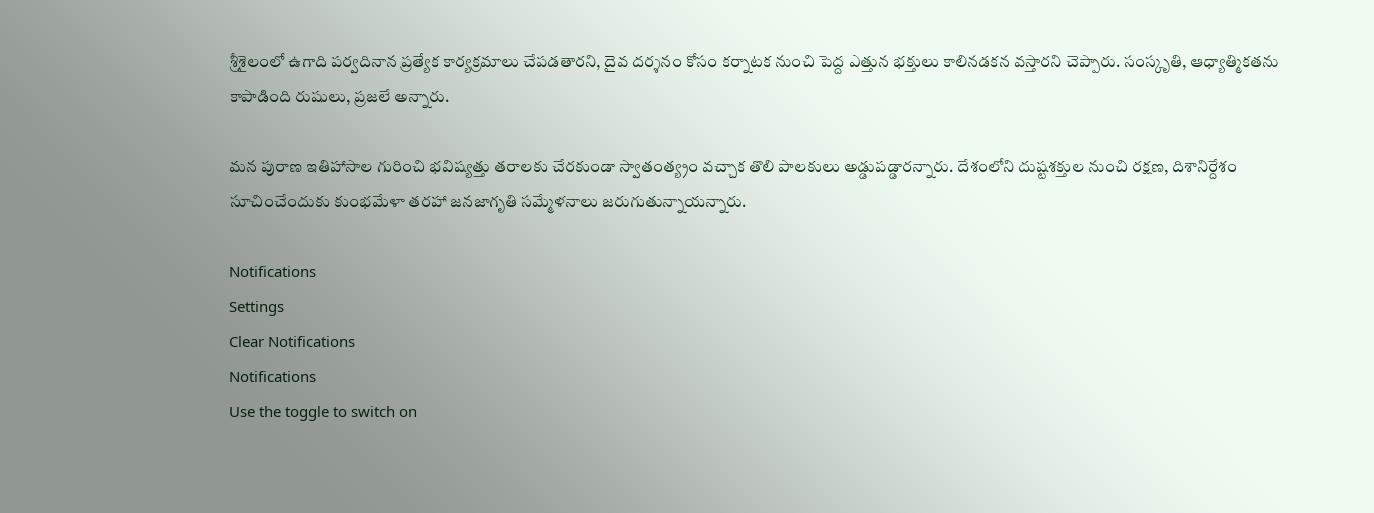శ్రీశైలంలో ఉగాది పర్వదినాన ప్రత్యేక కార్యక్రమాలు చేపడతారని, దైవ దర్శనం కోసం కర్నాటక నుంచి పెద్ద ఎత్తున భక్తులు కాలినడకన వస్తారని చెప్పారు. సంస్కృతి, ఆధ్యాత్మికతను కాపాడింది రుషులు, ప్రజలే అన్నారు.

మన పురాణ ఇతిహాసాల గురించి భవిష్యత్తు తరాలకు చేరకుండా స్వాతంత్య్రం వచ్చాక తొలి పాలకులు అడ్డుపడ్డారన్నారు. దేశంలోని దుష్టశక్తుల నుంచి రక్షణ, దిశానిర్దేశం సూచించేందుకు కుంభమేళా తరహా జనజాగృతి సమ్మేళనాలు జరుగుతున్నాయన్నారు.

Notifications
Settings
Clear Notifications
Notifications
Use the toggle to switch on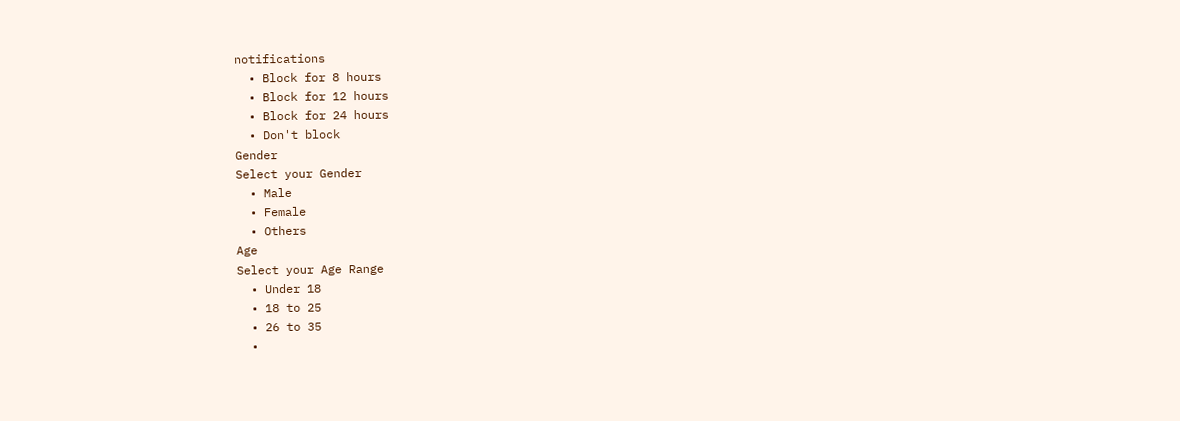notifications
  • Block for 8 hours
  • Block for 12 hours
  • Block for 24 hours
  • Don't block
Gender
Select your Gender
  • Male
  • Female
  • Others
Age
Select your Age Range
  • Under 18
  • 18 to 25
  • 26 to 35
  •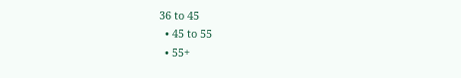36 to 45
  • 45 to 55
  • 55+